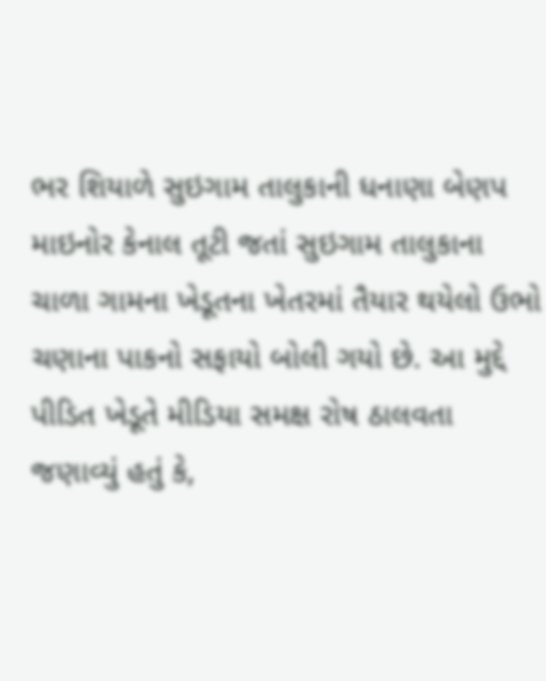ભર શિયાળે સુઇગામ તાલુકાની ધનાણા બેણપ માઇનોર કેનાલ તૂટી જતાં સુઇગામ તાલુકાના ચાળા ગામના ખેડૂતના ખેતરમાં તૈયાર થયેલો ઉભો ચણાના પાકનો સફાયો બોલી ગયો છે. આ મુદ્દે પીડિત ખેડૂતે મીડિયા સમક્ષ રોષ ઠાલવતા જણાવ્યું હતું કે,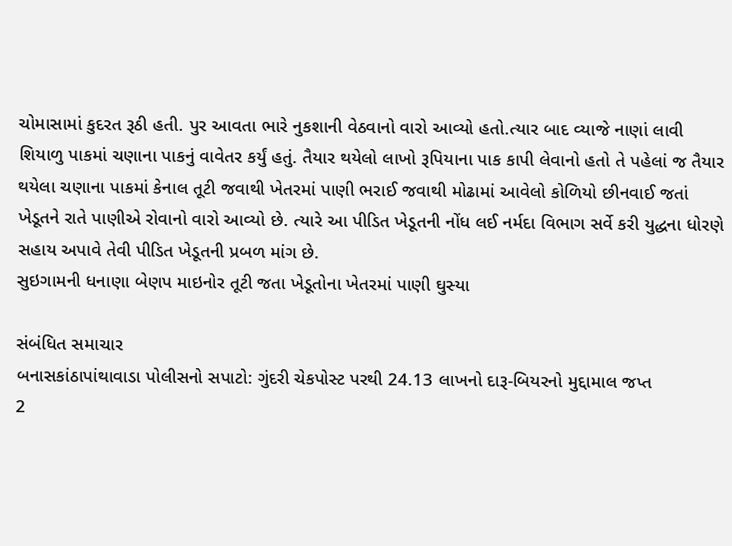ચોમાસામાં કુદરત રૂઠી હતી. પુર આવતા ભારે નુકશાની વેઠવાનો વારો આવ્યો હતો.ત્યાર બાદ વ્યાજે નાણાં લાવી શિયાળુ પાકમાં ચણાના પાકનું વાવેતર કર્યું હતું. તૈયાર થયેલો લાખો રૂપિયાના પાક કાપી લેવાનો હતો તે પહેલાં જ તૈયાર થયેલા ચણાના પાકમાં કેનાલ તૂટી જવાથી ખેતરમાં પાણી ભરાઈ જવાથી મોઢામાં આવેલો કોળિયો છીનવાઈ જતાં ખેડૂતને રાતે પાણીએ રોવાનો વારો આવ્યો છે. ત્યારે આ પીડિત ખેડૂતની નોંધ લઈ નર્મદા વિભાગ સર્વે કરી યુદ્ધના ધોરણે સહાય અપાવે તેવી પીડિત ખેડૂતની પ્રબળ માંગ છે.
સુઇગામની ધનાણા બેણપ માઇનોર તૂટી જતા ખેડૂતોના ખેતરમાં પાણી ઘુસ્યા

સંબંધિત સમાચાર
બનાસકાંઠાપાંથાવાડા પોલીસનો સપાટો: ગુંદરી ચેકપોસ્ટ પરથી 24.13 લાખનો દારૂ-બિયરનો મુદ્દામાલ જપ્ત
2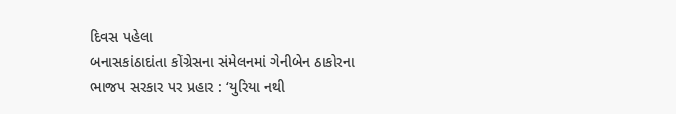દિવસ પહેલા
બનાસકાંઠાદાંતા કોંગ્રેસના સંમેલનમાં ગેનીબેન ઠાકોરના ભાજપ સરકાર પર પ્રહાર : ‘યુરિયા નથી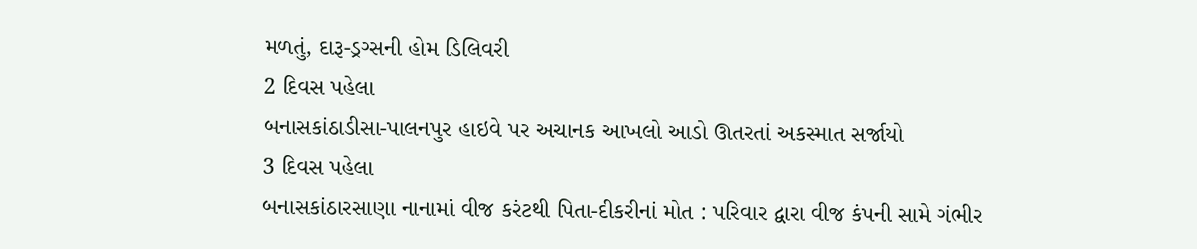મળતું, દારૂ-ડ્રગ્સની હોમ ડિલિવરી
2 દિવસ પહેલા
બનાસકાંઠાડીસા-પાલનપુર હાઇવે પર અચાનક આખલો આડો ઊતરતાં અકસ્માત સર્જાયો
3 દિવસ પહેલા
બનાસકાંઠારસાણા નાનામાં વીજ કરંટથી પિતા-દીકરીનાં મોત : પરિવાર દ્વારા વીજ કંપની સામે ગંભીર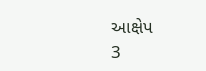આક્ષેપ
3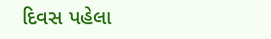દિવસ પહેલા